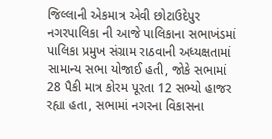જિલ્લાની એકમાત્ર એવી છોટાઉદેપુર નગરપાલિકા ની આજે પાલિકાના સભાખંડમાં પાલિકા પ્રમુખ સંગ્રામ રાઠવાની અધ્યક્ષતામાં સામાન્ય સભા યોજાઈ હતી, જોકે સભામાં 28 પૈકી માત્ર કોરમ પૂરતા 12 સભ્યો હાજર રહ્યા હતા, સભામાં નગરના વિકાસના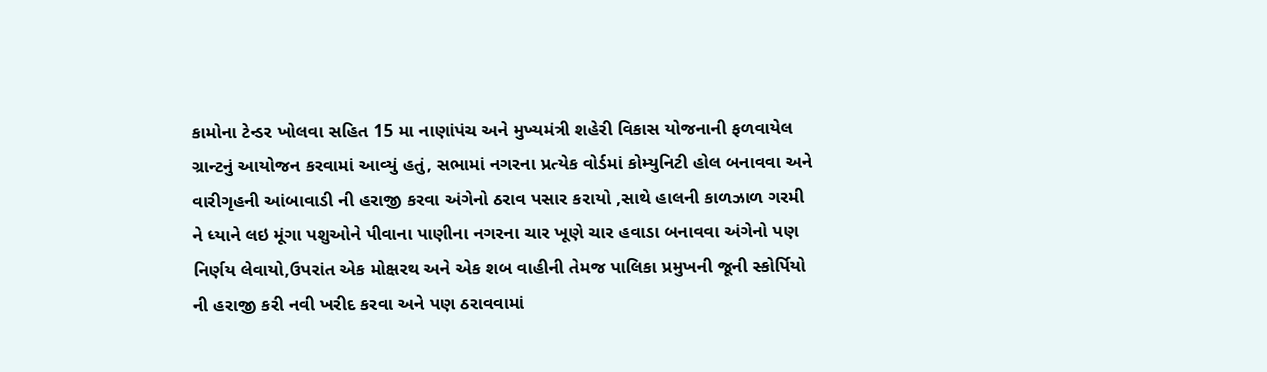કામોના ટેન્ડર ખોલવા સહિત 15 મા નાણાંપંચ અને મુખ્યમંત્રી શહેરી વિકાસ યોજનાની ફળવાયેલ ગ્રાન્ટનું આયોજન કરવામાં આવ્યું હતું, સભામાં નગરના પ્રત્યેક વોર્ડમાં કોમ્યુનિટી હોલ બનાવવા અને વારીગૃહની આંબાવાડી ની હરાજી કરવા અંગેનો ઠરાવ પસાર કરાયો ,સાથે હાલની કાળઝાળ ગરમી ને ધ્યાને લઇ મૂંગા પશુઓને પીવાના પાણીના નગરના ચાર ખૂણે ચાર હવાડા બનાવવા અંગેનો પણ નિર્ણય લેવાયો,ઉપરાંત એક મોક્ષરથ અને એક શબ વાહીની તેમજ પાલિકા પ્રમુખની જૂની સ્કોર્પિયો ની હરાજી કરી નવી ખરીદ કરવા અને પણ ઠરાવવામાં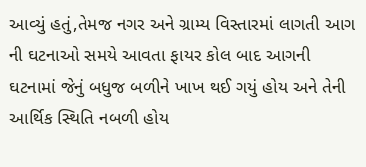આવ્યું હતું,તેમજ નગર અને ગ્રામ્ય વિસ્તારમાં લાગતી આગ ની ઘટનાઓ સમયે આવતા ફાયર કોલ બાદ આગની ઘટનામાં જેનું બધુજ બળીને ખાખ થઈ ગયું હોય અને તેની આર્થિક સ્થિતિ નબળી હોય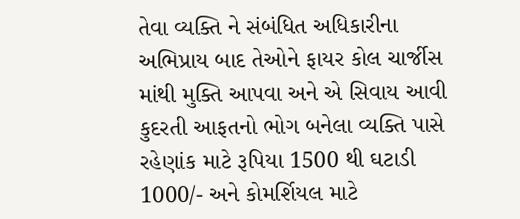તેવા વ્યક્તિ ને સંબંધિત અધિકારીના અભિપ્રાય બાદ તેઓને ફાયર કોલ ચાર્જીસ માંથી મુક્તિ આપવા અને એ સિવાય આવી કુદરતી આફતનો ભોગ બનેલા વ્યક્તિ પાસે રહેણાંક માટે રૂપિયા 1500 થી ઘટાડી 1000/- અને કોમર્શિયલ માટે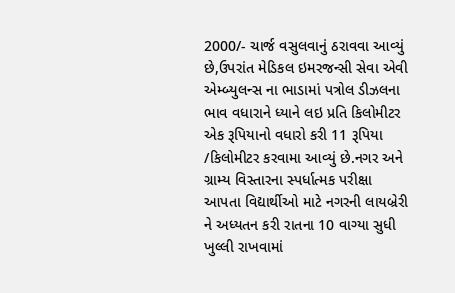2000/- ચાર્જ વસુલવાનું ઠરાવવા આવ્યું છે,ઉપરાંત મેડિકલ ઇમરજન્સી સેવા એવી એમ્બ્યુલન્સ ના ભાડામાં પત્રોલ ડીઝલના ભાવ વધારાને ધ્યાને લઇ પ્રતિ કિલોમીટર એક રૂપિયાનો વધારો કરી 11 રૂપિયા /કિલોમીટર કરવામા આવ્યું છે.નગર અને ગ્રામ્ય વિસ્તારના સ્પર્ધાત્મક પરીક્ષા આપતા વિદ્યાર્થીઓ માટે નગરની લાયબ્રેરી ને અધ્યતન કરી રાતના 10 વાગ્યા સુધી ખુલ્લી રાખવામાં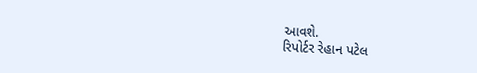આવશે.
રિપોર્ટર રેહાન પટેલ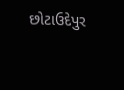છોટાઉદેપુર